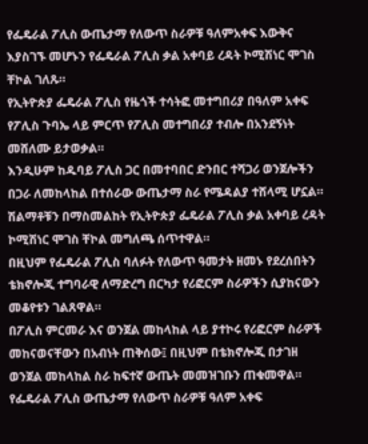የፌዴራል ፖሊስ ውጤታማ የለውጥ ስራዎቹ ዓለምአቀፍ እውቅና እያስገኙ መሆኑን የፌዴራል ፖሊስ ቃል አቀባይ ረዳት ኮሚሽነር ሞገስ ቸኮል ገለጹ።
የኢትዮጵያ ፌዴራል ፖሊስ የዜጎች ተሳትፎ መተግበሪያ በዓለም አቀፍ የፖሊስ ጉባኤ ላይ ምርጥ የፖሊስ መተግበሪያ ተብሎ በአንደኝነት መሸለሙ ይታወቃል።
እንዲሁም ከዱባይ ፖሊስ ጋር በመተባበር ድንበር ተሻጋሪ ወንጀሎችን በጋራ ለመከላከል በተሰራው ውጤታማ ስራ የሜዳልያ ተሸላሚ ሆኗል።
ሽልማቶቹን በማስመልከት የኢትዮጵያ ፌዴራል ፖሊስ ቃል አቀባይ ረዳት ኮሚሽነር ሞገስ ቸኮል መግለጫ ሰጥተዋል።
በዚህም የፌዴራል ፖሊስ ባለፉት የለውጥ ዓመታት ዘመኑ የደረሰበትን ቴክኖሎጂ ተግባራዊ ለማድረግ በርካታ የሪፎርም ስራዎችን ሲያከናውን መቆየቱን ገልጸዋል።
በፖሊስ ምርመራ እና ወንጀል መከላከል ላይ ያተኮሩ የሪፎርም ስራዎች መከናወናቸውን በአብነት ጠቅሰው፤ በዚህም በቴክኖሎጂ በታገዘ ወንጀል መከላከል ስራ ከፍተኛ ውጤት መመዝገቡን ጠቁመዋል።
የፌዴራል ፖሊስ ውጤታማ የለውጥ ስራዎቹ ዓለም አቀፍ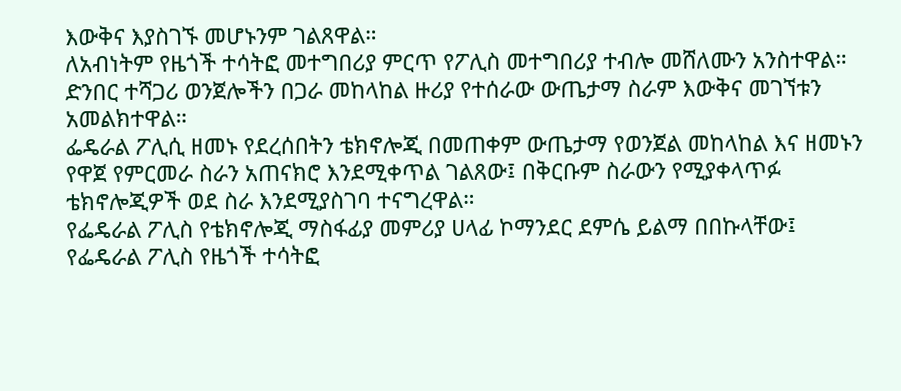እውቅና እያስገኙ መሆኑንም ገልጸዋል።
ለአብነትም የዜጎች ተሳትፎ መተግበሪያ ምርጥ የፖሊስ መተግበሪያ ተብሎ መሸለሙን አንስተዋል።
ድንበር ተሻጋሪ ወንጀሎችን በጋራ መከላከል ዙሪያ የተሰራው ውጤታማ ስራም እውቅና መገኘቱን አመልክተዋል።
ፌዴራል ፖሊሲ ዘመኑ የደረሰበትን ቴክኖሎጂ በመጠቀም ውጤታማ የወንጀል መከላከል እና ዘመኑን የዋጀ የምርመራ ስራን አጠናክሮ እንደሚቀጥል ገልጸው፤ በቅርቡም ስራውን የሚያቀላጥፉ ቴክኖሎጂዎች ወደ ስራ እንደሚያስገባ ተናግረዋል።
የፌዴራል ፖሊስ የቴክኖሎጂ ማስፋፊያ መምሪያ ሀላፊ ኮማንደር ደምሴ ይልማ በበኩላቸው፤ የፌዴራል ፖሊስ የዜጎች ተሳትፎ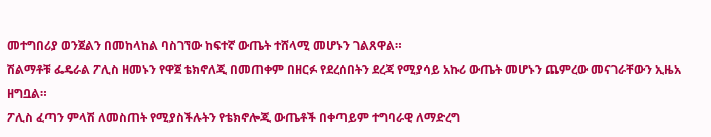መተግበሪያ ወንጀልን በመከላከል ባስገኘው ከፍተኛ ውጤት ተሸላሚ መሆኑን ገልጸዋል።
ሽልማቶቹ ፌዴራል ፖሊስ ዘመኑን የዋጀ ቴክኖለጂ በመጠቀም በዘርፉ የደረሰበትን ደረጃ የሚያሳይ አኩሪ ውጤት መሆኑን ጨምረው መናገራቸውን ኢዜአ ዘግቧል።
ፖሊስ ፈጣን ምላሽ ለመስጠት የሚያስችሉትን የቴክኖሎጂ ውጤቶች በቀጣይም ተግባራዊ ለማድረግ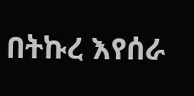በትኩረ እየሰራ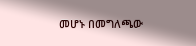መሆኑ በመግለጫው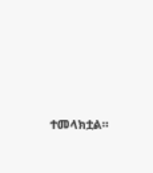ተመላክቷል።